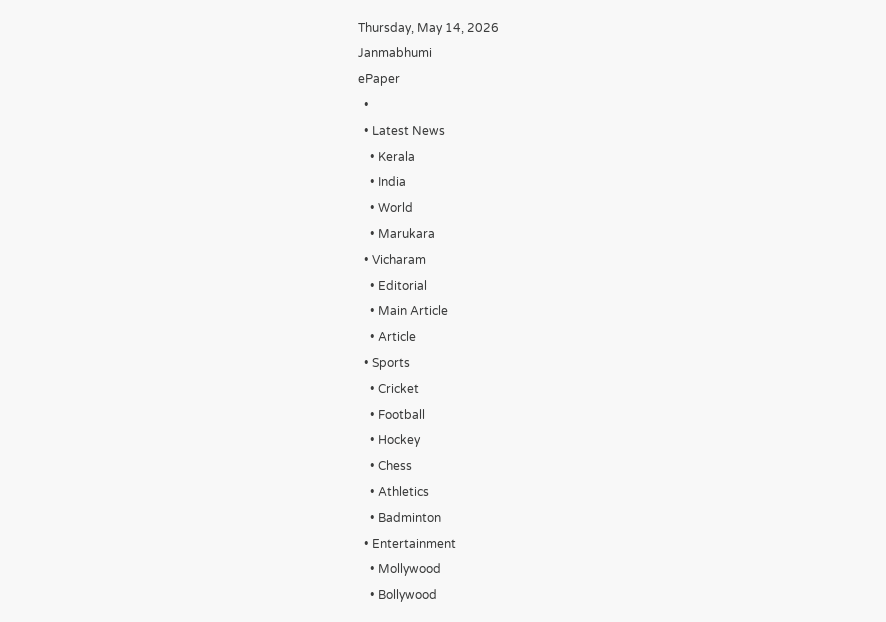Thursday, May 14, 2026
Janmabhumi
ePaper
  •
  • Latest News
    • Kerala
    • India
    • World
    • Marukara
  • Vicharam
    • Editorial
    • Main Article
    • Article
  • Sports
    • Cricket
    • Football
    • Hockey
    • Chess
    • Athletics
    • Badminton
  • Entertainment
    • Mollywood
    • Bollywood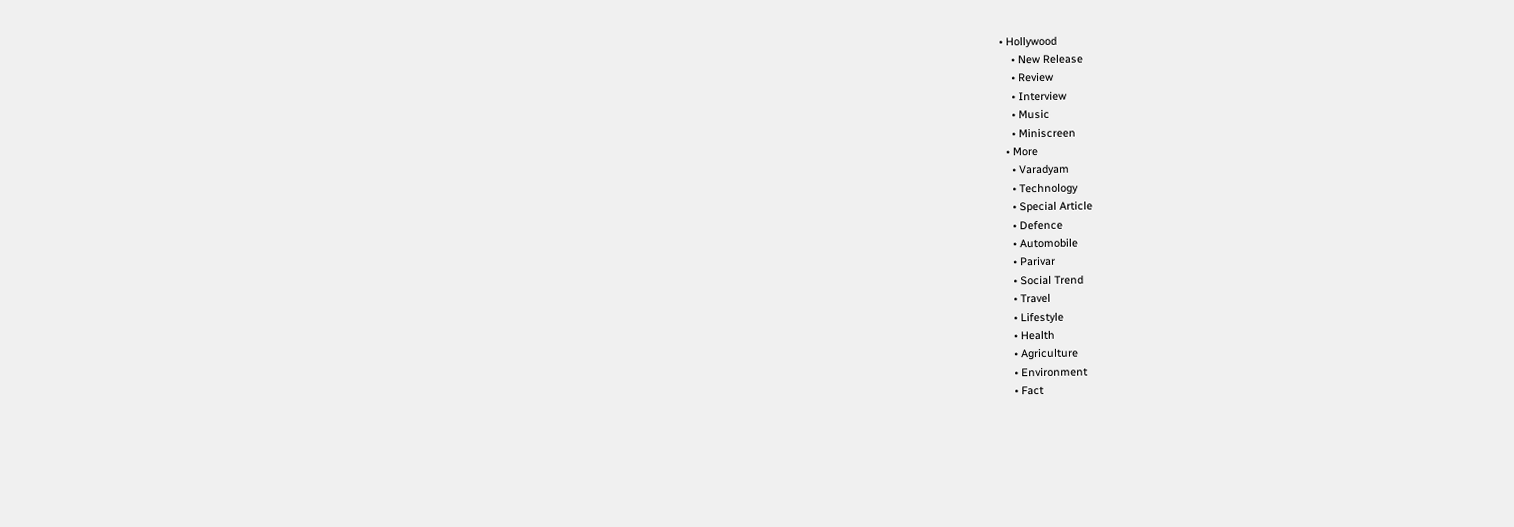• Hollywood
    • New Release
    • Review
    • Interview
    • Music
    • Miniscreen
  • More
    • Varadyam
    • Technology
    • Special Article
    • Defence
    • Automobile
    • Parivar
    • Social Trend
    • Travel
    • Lifestyle
    • Health
    • Agriculture
    • Environment
    • Fact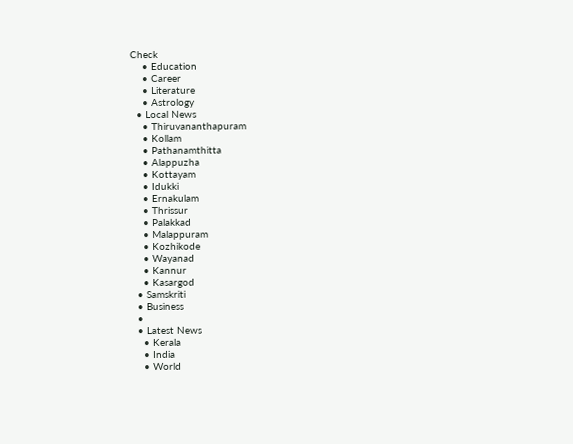Check
    • Education
    • Career
    • Literature
    • Astrology
  • Local News
    • Thiruvananthapuram
    • Kollam
    • Pathanamthitta
    • Alappuzha
    • Kottayam
    • Idukki
    • Ernakulam
    • Thrissur
    • Palakkad
    • Malappuram
    • Kozhikode
    • Wayanad
    • Kannur
    • Kasargod
  • Samskriti
  • Business
  •
  • Latest News
    • Kerala
    • India
    • World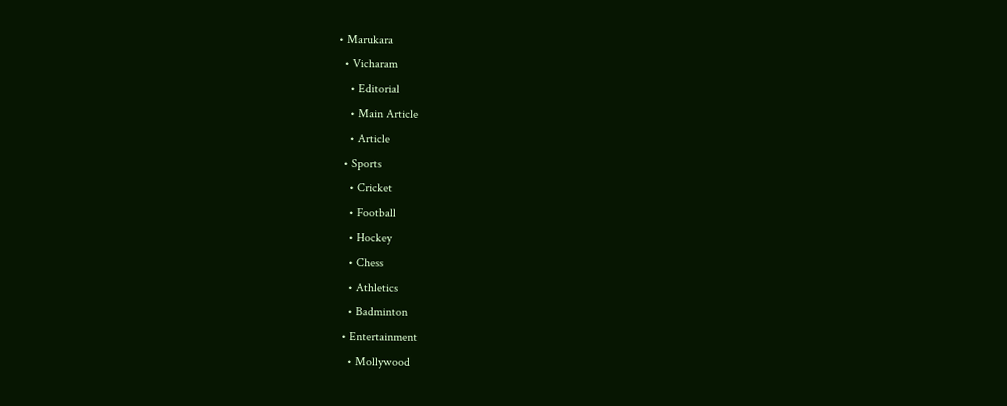• Marukara
  • Vicharam
    • Editorial
    • Main Article
    • Article
  • Sports
    • Cricket
    • Football
    • Hockey
    • Chess
    • Athletics
    • Badminton
  • Entertainment
    • Mollywood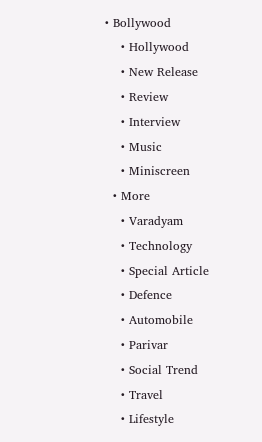• Bollywood
    • Hollywood
    • New Release
    • Review
    • Interview
    • Music
    • Miniscreen
  • More
    • Varadyam
    • Technology
    • Special Article
    • Defence
    • Automobile
    • Parivar
    • Social Trend
    • Travel
    • Lifestyle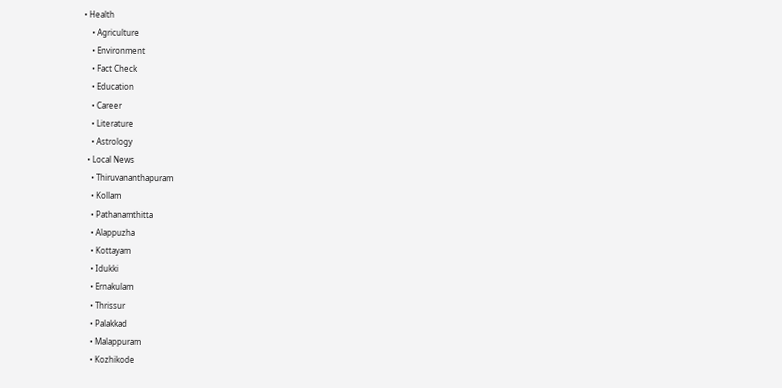• Health
    • Agriculture
    • Environment
    • Fact Check
    • Education
    • Career
    • Literature
    • Astrology
  • Local News
    • Thiruvananthapuram
    • Kollam
    • Pathanamthitta
    • Alappuzha
    • Kottayam
    • Idukki
    • Ernakulam
    • Thrissur
    • Palakkad
    • Malappuram
    • Kozhikode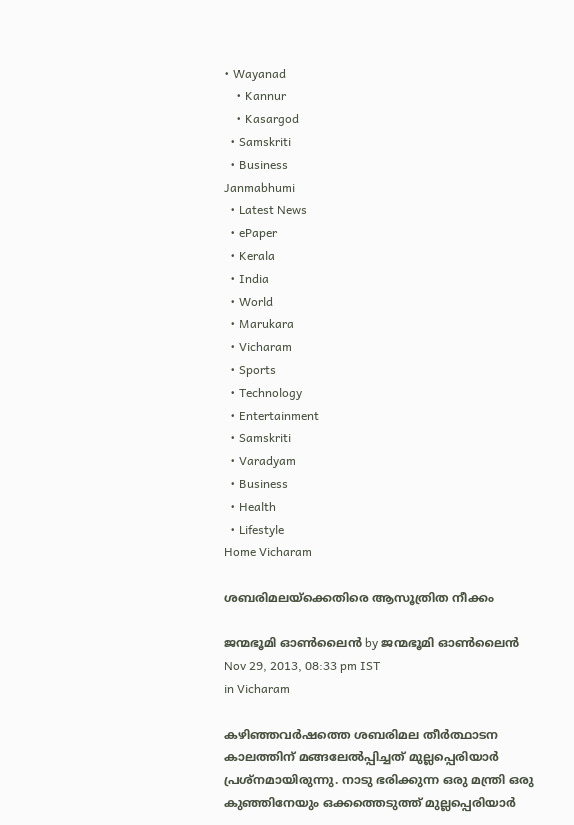• Wayanad
    • Kannur
    • Kasargod
  • Samskriti
  • Business
Janmabhumi
  • Latest News
  • ePaper
  • Kerala
  • India
  • World
  • Marukara
  • Vicharam
  • Sports
  • Technology
  • Entertainment
  • Samskriti
  • Varadyam
  • Business
  • Health
  • Lifestyle
Home Vicharam

ശബരിമലയ്‌ക്കെതിരെ ആസൂത്രിത നീക്കം

ജന്മഭൂമി ഓണ്‍ലൈന്‍ by ജന്മഭൂമി ഓണ്‍ലൈന്‍
Nov 29, 2013, 08:33 pm IST
in Vicharam

കഴിഞ്ഞവര്‍ഷത്തെ ശബരിമല തീര്‍ത്ഥാടന കാലത്തിന്‌ മങ്ങലേല്‍പ്പിച്ചത്‌ മുല്ലപ്പെരിയാര്‍ പ്രശ്നമായിരുന്നു. നാടു ഭരിക്കുന്ന ഒരു മന്ത്രി ഒരു കുഞ്ഞിനേയും ഒക്കത്തെടുത്ത്‌ മുല്ലപ്പെരിയാര്‍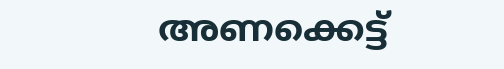അണക്കെട്ട്‌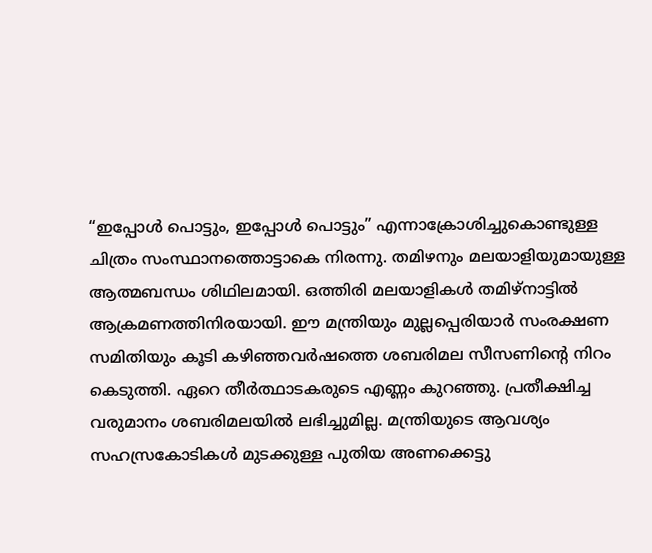“ഇപ്പോള്‍ പൊട്ടും, ഇപ്പോള്‍ പൊട്ടും” എന്നാക്രോശിച്ചുകൊണ്ടുള്ള ചിത്രം സംസ്ഥാനത്തൊട്ടാകെ നിരന്നു. തമിഴനും മലയാളിയുമായുള്ള ആത്മബന്ധം ശിഥിലമായി. ഒത്തിരി മലയാളികള്‍ തമിഴ്‌നാട്ടില്‍ ആക്രമണത്തിനിരയായി. ഈ മന്ത്രിയും മുല്ലപ്പെരിയാര്‍ സംരക്ഷണ സമിതിയും കൂടി കഴിഞ്ഞവര്‍ഷത്തെ ശബരിമല സീസണിന്റെ നിറം കെടുത്തി. ഏറെ തീര്‍ത്ഥാടകരുടെ എണ്ണം കുറഞ്ഞു. പ്രതീക്ഷിച്ച വരുമാനം ശബരിമലയില്‍ ലഭിച്ചുമില്ല. മന്ത്രിയുടെ ആവശ്യം സഹസ്രകോടികള്‍ മുടക്കുള്ള പുതിയ അണക്കെട്ടു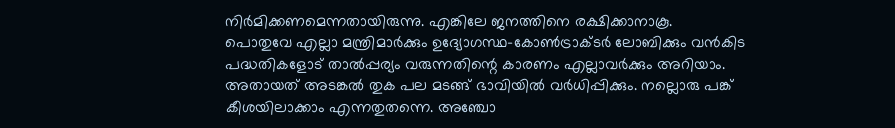നിര്‍മിക്കണമെന്നതായിരുന്നു. എങ്കിലേ ജനത്തിനെ രക്ഷിക്കാനാകൂ.
പൊതുവേ എല്ലാ മന്ത്രിമാര്‍ക്കും ഉദ്യോഗസ്ഥ-കോണ്‍ട്രാക്ടര്‍ ലോബിക്കും വന്‍കിട പദ്ധതികളോട്‌ താല്‍പ്പര്യം വരുന്നതിന്റെ കാരണം എല്ലാവര്‍ക്കും അറിയാം. അതായത്‌ അടങ്കല്‍ തുക പല മടങ്ങ്‌ ഭാവിയില്‍ വര്‍ധിപ്പിക്കും. നല്ലൊരു പങ്ക്‌ കീശയിലാക്കാം എന്നതുതന്നെ. അഞ്ചോ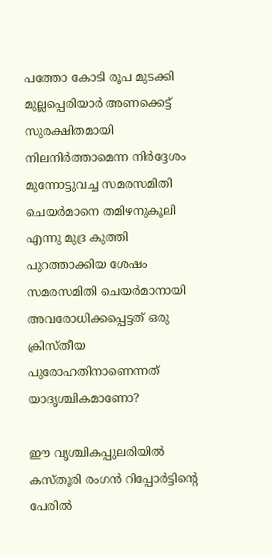പത്തോ കോടി രൂപ മുടക്കി മുല്ലപ്പെരിയാര്‍ അണക്കെട്ട്‌ സുരക്ഷിതമായി നിലനിര്‍ത്താമെന്ന നിര്‍ദ്ദേശം മുന്നോട്ടുവച്ച സമരസമിതി ചെയര്‍മാനെ തമിഴനുകൂലി എന്നു മുദ്ര കുത്തി പുറത്താക്കിയ ശേഷം സമരസമിതി ചെയര്‍മാനായി അവരോധിക്കപ്പെട്ടത്‌ ഒരു ക്രിസ്തീയ പുരോഹതിനാണെന്നത്‌ യാദൃശ്ചികമാണോ?

ഈ വൃശ്ചികപ്പുലരിയില്‍ കസ്തൂരി രംഗന്‍ റിപ്പോര്‍ട്ടിന്റെ പേരില്‍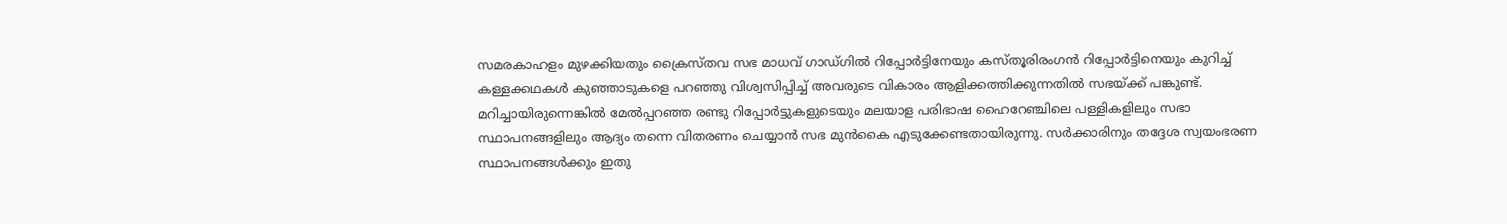സമരകാഹളം മുഴക്കിയതും ക്രൈസ്തവ സഭ മാധവ്‌ ഗാഡ്ഗില്‍ റിപ്പോര്‍ട്ടിനേയും കസ്തൂരിരംഗന്‍ റിപ്പോര്‍ട്ടിനെയും കുറിച്ച്‌ കള്ളക്കഥകള്‍ കുഞ്ഞാടുകളെ പറഞ്ഞു വിശ്വസിപ്പിച്ച്‌ അവരുടെ വികാരം ആളിക്കത്തിക്കുന്നതില്‍ സഭയ്‌ക്ക്‌ പങ്കുണ്ട്‌. മറിച്ചായിരുന്നെങ്കില്‍ മേല്‍പ്പറഞ്ഞ രണ്ടു റിപ്പോര്‍ട്ടുകളുടെയും മലയാള പരിഭാഷ ഹൈറേഞ്ചിലെ പള്ളികളിലും സഭാ സ്ഥാപനങ്ങളിലും ആദ്യം തന്നെ വിതരണം ചെയ്യാന്‍ സഭ മുന്‍കൈ എടുക്കേണ്ടതായിരുന്നു. സര്‍ക്കാരിനും തദ്ദേശ സ്വയംഭരണ സ്ഥാപനങ്ങള്‍ക്കും ഇതു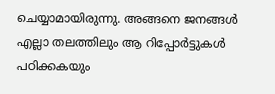ചെയ്യാമായിരുന്നു. അങ്ങനെ ജനങ്ങള്‍ എല്ലാ തലത്തിലും ആ റിപ്പോര്‍ട്ടുകള്‍ പഠിക്കകയും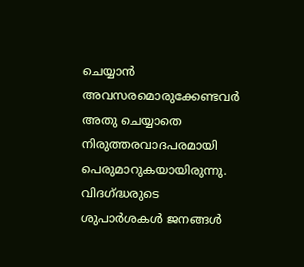ചെയ്യാന്‍ അവസരമൊരുക്കേണ്ടവര്‍ അതു ചെയ്യാതെ നിരുത്തരവാദപരമായി പെരുമാറുകയായിരുന്നു. വിദഗ്‌ദ്ധരുടെ ശുപാര്‍ശകള്‍ ജനങ്ങള്‍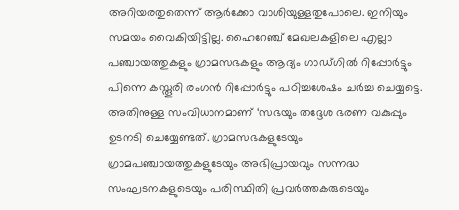അറിയരതുതെന്ന്‌ ആര്‍ക്കോ വാശിയുള്ളതുപോലെ. ഇനിയും സമയം വൈകിയിട്ടില്ല. ഹൈറേഞ്ച്‌ മേഖലകളിലെ എല്ലാ പഞ്ചായത്തുകളും ഗ്രാമസഭകളും ആദ്യം ഗാഡ്ഗില്‍ റിപ്പോര്‍ട്ടും പിന്നെ കസ്തൂരി രംഗന്‍ റിപ്പോര്‍ട്ടും പഠിച്ചശേഷം ചര്‍ച്ച ചെയ്യട്ടെ. അതിനുള്ള സംവിധാനമാണ്‌ ‘സഭയും തദ്ദേശ ഭരണ വകുപ്പും ഉടനടി ചെയ്യേണ്ടത്‌. ഗ്രാമസഭകളുടേയും ഗ്രാമപഞ്ചായത്തുകളുടേയും അഭിപ്രായവും സന്നദ്ധ സംഘടനകളുടെയും പരിസ്ഥിതി പ്രവര്‍ത്തകരുടെയും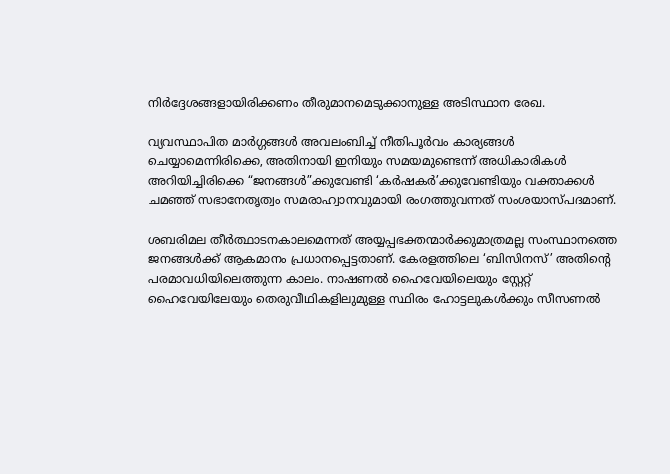നിര്‍ദ്ദേശങ്ങളായിരിക്കണം തീരുമാനമെടുക്കാനുള്ള അടിസ്ഥാന രേഖ.

വ്യവസ്ഥാപിത മാര്‍ഗ്ഗങ്ങള്‍ അവലംബിച്ച്‌ നീതിപൂര്‍വം കാര്യങ്ങള്‍ ചെയ്യാമെന്നിരിക്കെ, അതിനായി ഇനിയും സമയമുണ്ടെന്ന്‌ അധികാരികള്‍ അറിയിച്ചിരിക്കെ “ജനങ്ങള്‍”ക്കുവേണ്ടി ‘കര്‍ഷകര്‍’ക്കുവേണ്ടിയും വക്താക്കള്‍ ചമഞ്ഞ്‌ സഭാനേതൃത്വം സമരാഹ്വാനവുമായി രംഗത്തുവന്നത്‌ സംശയാസ്പദമാണ്‌.

ശബരിമല തീര്‍ത്ഥാടനകാലമെന്നത്‌ അയ്യപ്പഭക്തന്മാര്‍ക്കുമാത്രമല്ല സംസ്ഥാനത്തെ ജനങ്ങള്‍ക്ക്‌ ആകമാനം പ്രധാനപ്പെട്ടതാണ്‌. കേരളത്തിലെ ‘ബിസിനസ്‌’ അതിന്റെ പരമാവധിയിലെത്തുന്ന കാലം. നാഷണല്‍ ഹൈവേയിലെയും സ്റ്റേറ്റ്‌ ഹൈവേയിലേയും തെരുവീഥികളിലുമുള്ള സ്ഥിരം ഹോട്ടലുകള്‍ക്കും സീസണല്‍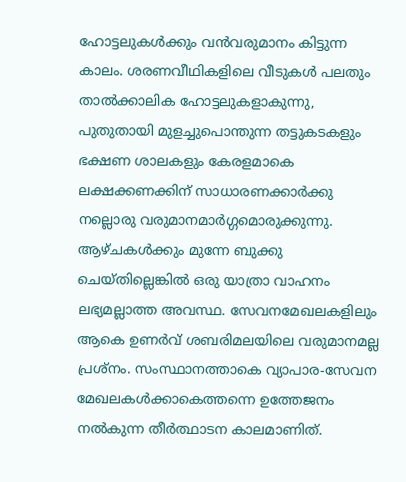ഹോട്ടലുകള്‍ക്കും വന്‍വരുമാനം കിട്ടുന്ന കാലം. ശരണവീഥികളിലെ വീടുകള്‍ പലതും താല്‍ക്കാലിക ഹോട്ടലുകളാകുന്നു, പുതുതായി മുളച്ചുപൊന്തുന്ന തട്ടുകടകളും ഭക്ഷണ ശാലകളും കേരളമാകെ ലക്ഷക്കണക്കിന്‌ സാധാരണക്കാര്‍ക്കു നല്ലൊരു വരുമാനമാര്‍ഗ്ഗമൊരുക്കുന്നു. ആഴ്ചകള്‍ക്കും മുന്നേ ബുക്കു ചെയ്തില്ലെങ്കില്‍ ഒരു യാത്രാ വാഹനം ലഭ്യമല്ലാത്ത അവസ്ഥ. സേവനമേഖലകളിലും ആകെ ഉണര്‍വ്‌ ശബരിമലയിലെ വരുമാനമല്ല പ്രശ്നം. സംസ്ഥാനത്താകെ വ്യാപാര-സേവന മേഖലകള്‍ക്കാകെത്തന്നെ ഉത്തേജനം നല്‍കുന്ന തീര്‍ത്ഥാടന കാലമാണിത്‌.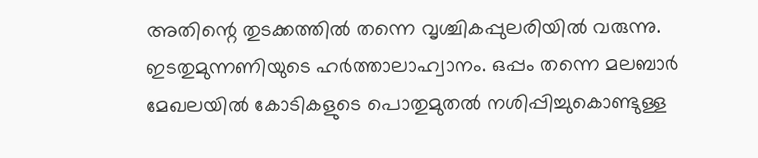അതിന്റെ തുടക്കത്തില്‍ തന്നെ വൃശ്ചികപ്പുലരിയില്‍ വരുന്നു. ഇടതുമുന്നണിയുടെ ഹര്‍ത്താലാഹ്വാനം. ഒപ്പം തന്നെ മലബാര്‍ മേഖലയില്‍ കോടികളുടെ പൊതുമുതല്‍ നശിപ്പിച്ചുകൊണ്ടുള്ള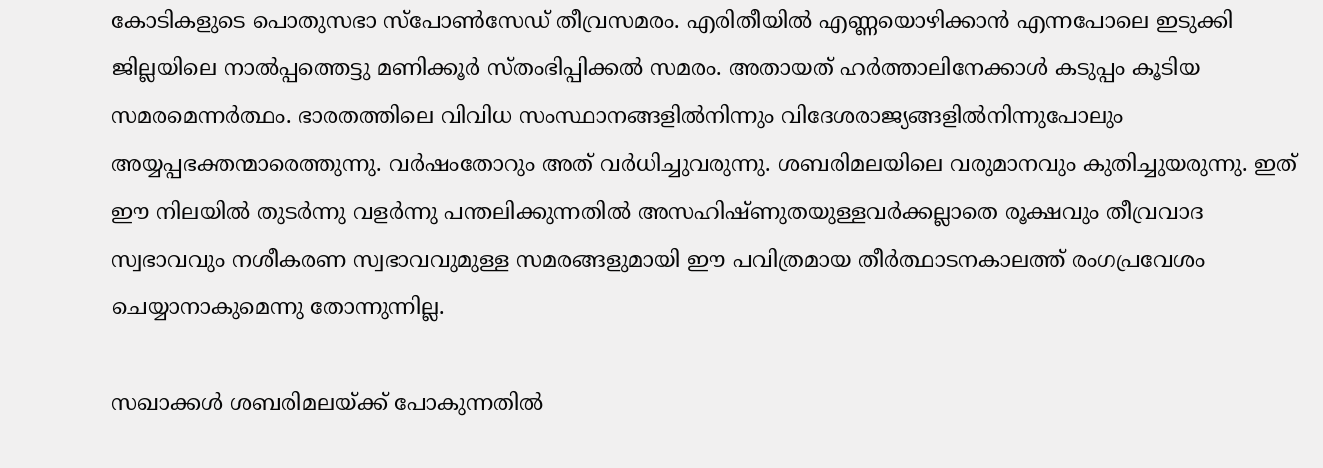കോടികളുടെ പൊതുസഭാ സ്പോണ്‍സേഡ്‌ തീവ്രസമരം. എരിതീയില്‍ എണ്ണയൊഴിക്കാന്‍ എന്നപോലെ ഇടുക്കി ജില്ലയിലെ നാല്‍പ്പത്തെട്ടു മണിക്കൂര്‍ സ്തംഭിപ്പിക്കല്‍ സമരം. അതായത്‌ ഹര്‍ത്താലിനേക്കാള്‍ കടുപ്പം കൂടിയ സമരമെന്നര്‍ത്ഥം. ഭാരതത്തിലെ വിവിധ സംസ്ഥാനങ്ങളില്‍നിന്നും വിദേശരാജ്യങ്ങളില്‍നിന്നുപോലും അയ്യപ്പഭക്തന്മാരെത്തുന്നു. വര്‍ഷംതോറും അത്‌ വര്‍ധിച്ചുവരുന്നു. ശബരിമലയിലെ വരുമാനവും കുതിച്ചുയരുന്നു. ഇത്‌ ഈ നിലയില്‍ തുടര്‍ന്നു വളര്‍ന്നു പന്തലിക്കുന്നതില്‍ അസഹിഷ്ണുതയുള്ളവര്‍ക്കല്ലാതെ രൂക്ഷവും തീവ്രവാദ സ്വഭാവവും നശീകരണ സ്വഭാവവുമുള്ള സമരങ്ങളുമായി ഈ പവിത്രമായ തീര്‍ത്ഥാടനകാലത്ത്‌ രംഗപ്രവേശം ചെയ്യാനാകുമെന്നു തോന്നുന്നില്ല.

സഖാക്കള്‍ ശബരിമലയ്‌ക്ക്‌ പോകുന്നതില്‍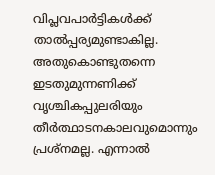വിപ്ലവപാര്‍ട്ടികള്‍ക്ക്‌ താല്‍പ്പര്യമുണ്ടാകില്ല. അതുകൊണ്ടുതന്നെ ഇടതുമുന്നണിക്ക്‌ വൃശ്ചികപ്പുലരിയും തീര്‍ത്ഥാടനകാലവുമൊന്നും പ്രശ്നമല്ല. എന്നാല്‍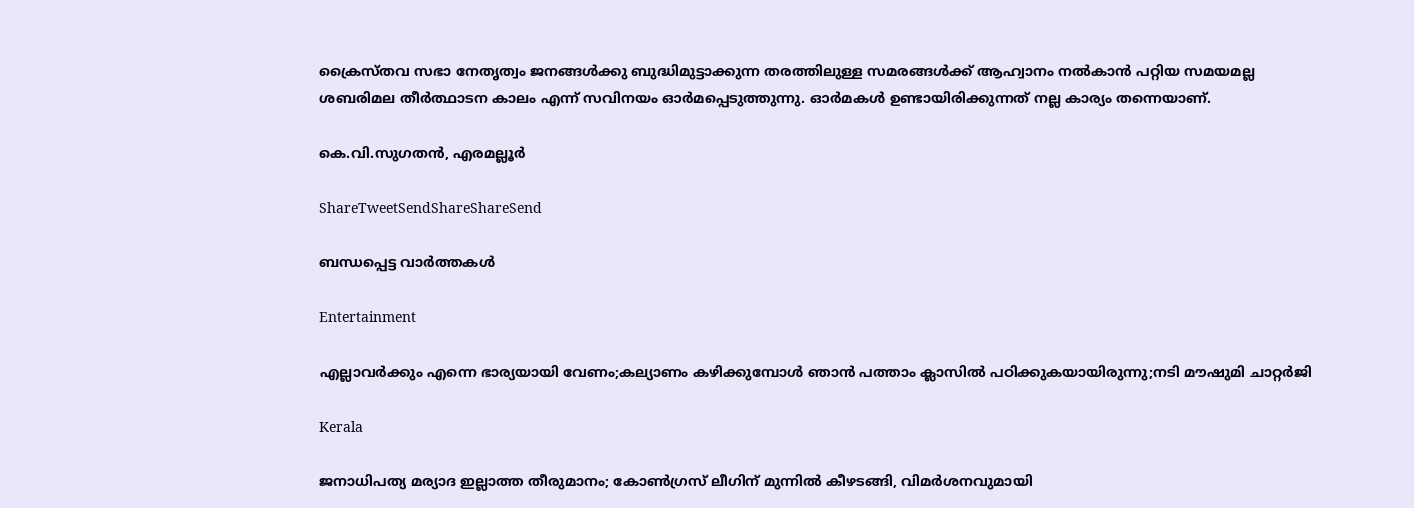ക്രൈസ്തവ സഭാ നേതൃത്വം ജനങ്ങള്‍ക്കു ബുദ്ധിമുട്ടാക്കുന്ന തരത്തിലുള്ള സമരങ്ങള്‍ക്ക്‌ ആഹ്വാനം നല്‍കാന്‍ പറ്റിയ സമയമല്ല ശബരിമല തീര്‍ത്ഥാടന കാലം എന്ന്‌ സവിനയം ഓര്‍മപ്പെടുത്തുന്നു. ഓര്‍മകള്‍ ഉണ്ടായിരിക്കുന്നത്‌ നല്ല കാര്യം തന്നെയാണ്‌.

കെ.വി.സുഗതന്‍, എരമല്ലൂര്‍

ShareTweetSendShareShareSend

ബന്ധപ്പെട്ട വാര്‍ത്തകള്‍

Entertainment

എല്ലാവര്‍ക്കും എന്നെ ഭാര്യയായി വേണം;കല്യാണം കഴിക്കുമ്പോള്‍ ഞാന്‍ പത്താം ക്ലാസില്‍ പഠിക്കുകയായിരുന്നു;നടി മൗഷുമി ചാറ്റര്‍ജി

Kerala

ജനാധിപത്യ മര്യാദ ഇല്ലാത്ത തീരുമാനം; കോൺഗ്രസ് ലീഗിന് മുന്നിൽ കീഴടങ്ങി, വിമർശനവുമായി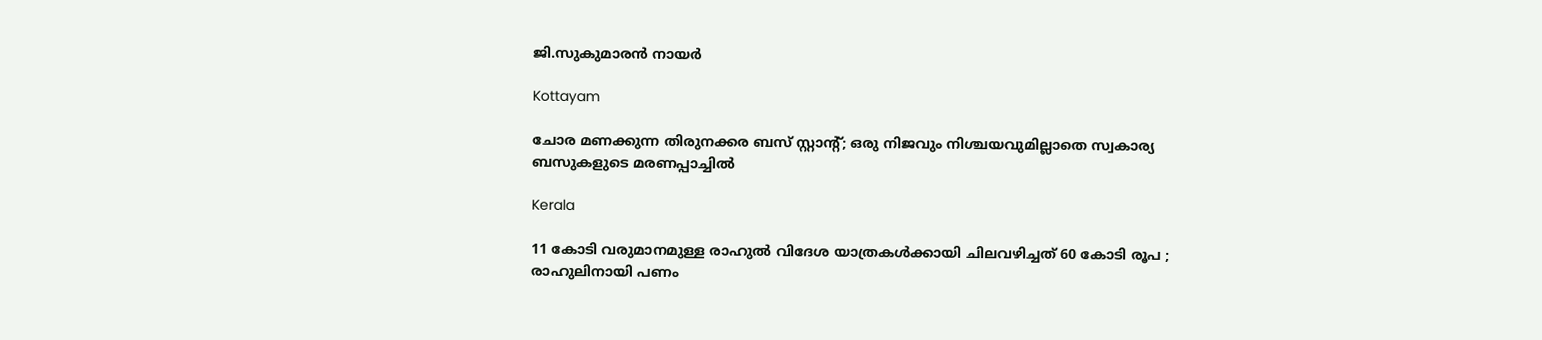ജി.സുകുമാരൻ നായർ

Kottayam

ചോര മണക്കുന്ന തിരുനക്കര ബസ് സ്റ്റാന്റ്; ഒരു നിജവും നിശ്ചയവുമില്ലാതെ സ്വകാര്യ ബസുകളുടെ മരണപ്പാച്ചിൽ

Kerala

11 കോടി വരുമാനമുള്ള രാഹുൽ വിദേശ യാത്രകൾക്കായി ചിലവഴിച്ചത് 60 കോടി രൂപ ; രാഹുലിനായി പണം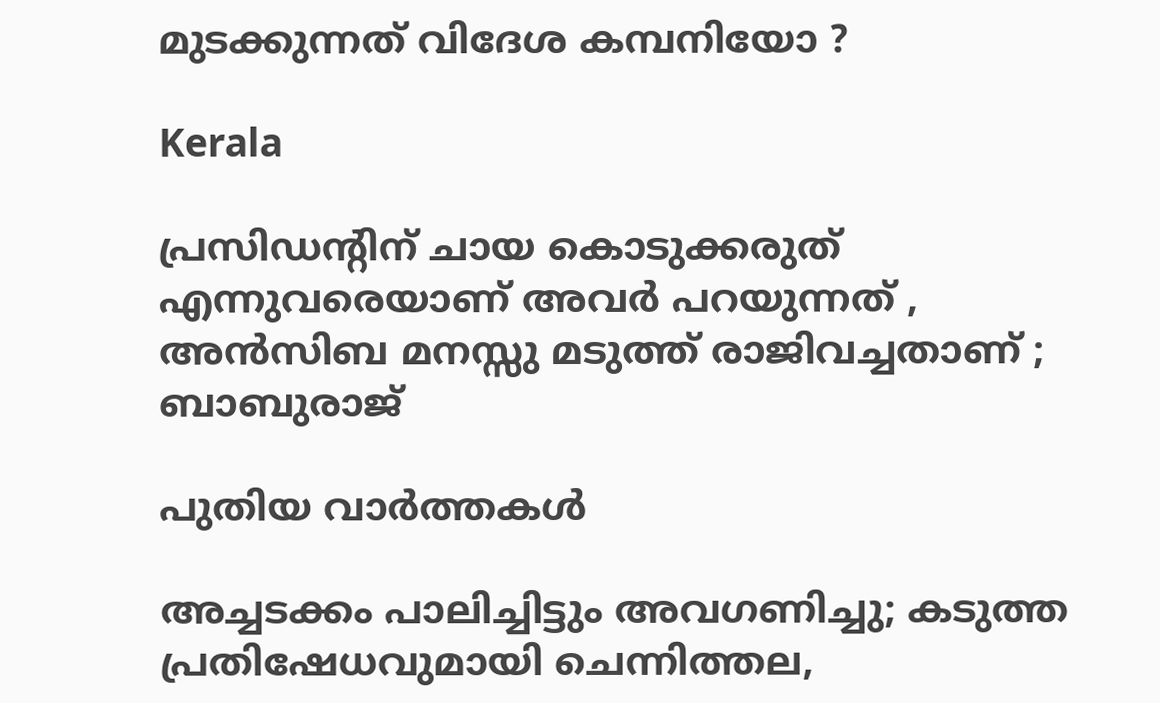മുടക്കുന്നത് വിദേശ കമ്പനിയോ ?

Kerala

പ്രസിഡന്റിന് ചായ കൊടുക്കരുത് എന്നുവരെയാണ് അവർ പറയുന്നത് , അൻസിബ മനസ്സു മടുത്ത് രാജിവച്ചതാണ് ; ബാബുരാജ്

പുതിയ വാര്‍ത്തകള്‍

അച്ചടക്കം പാലിച്ചിട്ടും അവഗണിച്ചു; കടുത്ത പ്രതിഷേധവുമായി ചെന്നിത്തല,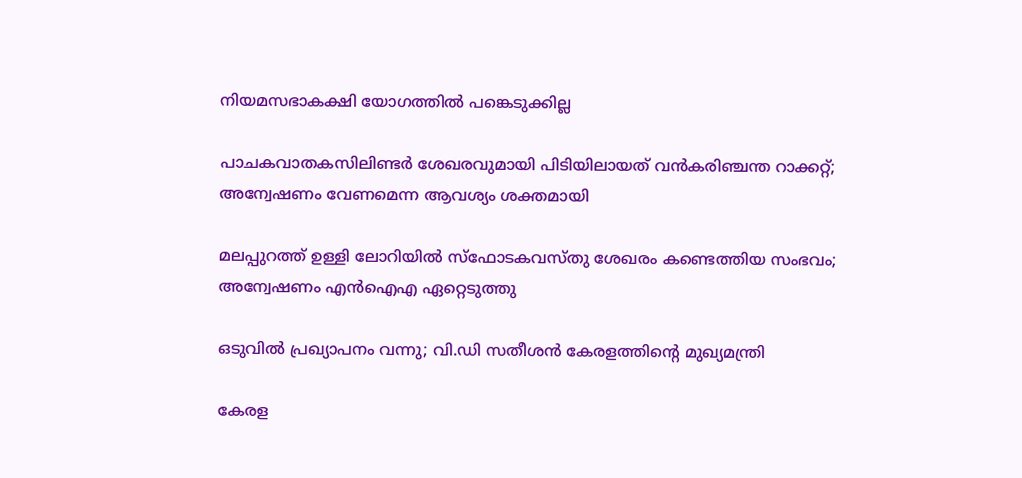നിയമസഭാകക്ഷി യോഗത്തിൽ പങ്കെടുക്കില്ല

പാചകവാതകസിലിണ്ടര്‍ ശേഖരവുമായി പിടിയിലായത് വന്‍കരിഞ്ചന്ത റാക്കറ്റ്; അന്വേഷണം വേണമെന്ന ആവശ്യം ശക്തമായി

മലപ്പുറത്ത് ഉള്ളി ലോറിയിൽ സ്ഫോടകവസ്തു ശേഖരം കണ്ടെത്തിയ സംഭവം; അന്വേഷണം എൻഐഎ ഏറ്റെടുത്തു

ഒടുവിൽ പ്രഖ്യാപനം വന്നു; വി.ഡി സതീശൻ കേരളത്തിന്റെ മുഖ്യമന്ത്രി

കേരള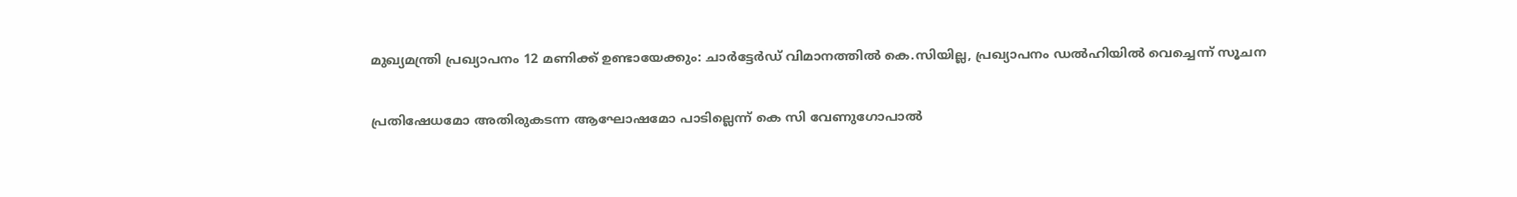മുഖ്യമന്ത്രി പ്രഖ്യാപനം 12 മണിക്ക് ഉണ്ടായേക്കും: ചാർട്ടേർഡ് വിമാനത്തിൽ കെ.സിയില്ല, പ്രഖ്യാപനം ഡൽഹിയിൽ വെച്ചെന്ന് സൂചന

പ്രതിഷേധമോ അതിരുകടന്ന ആഘോഷമോ പാടില്ലെന്ന് കെ സി വേണുഗോപാല്‍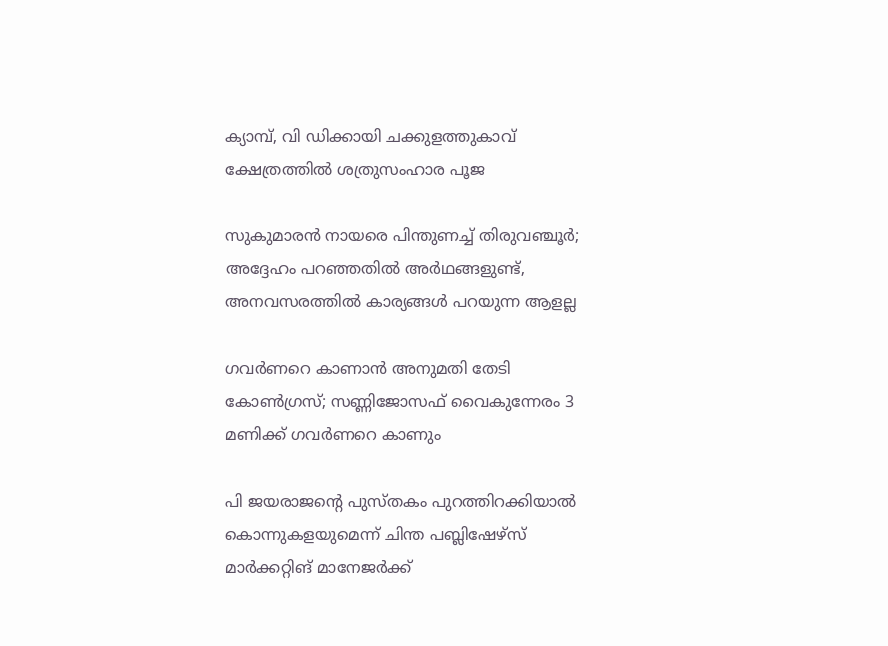ക്യാമ്പ്, വി ഡിക്കായി ചക്കുളത്തുകാവ് ക്ഷേത്രത്തില്‍ ശത്രുസംഹാര പൂജ

സുകുമാരൻ നായരെ പിന്തുണച്ച് തിരുവഞ്ചൂർ; അദ്ദേഹം പറഞ്ഞതിൽ അർഥങ്ങളുണ്ട്, അനവസരത്തിൽ കാര്യങ്ങൾ പറയുന്ന ആളല്ല

ഗവർണറെ കാണാൻ അനുമതി തേടി കോൺഗ്രസ്; സണ്ണിജോസഫ് വൈകുന്നേരം 3 മണിക്ക് ഗവർണറെ കാണും

പി ജയരാജന്റെ പുസ്തകം പുറത്തിറക്കിയാല്‍ കൊന്നുകളയുമെന്ന് ചിന്ത പബ്ലിഷേഴ്‌സ് മാര്‍ക്കറ്റിങ് മാനേജര്‍ക്ക്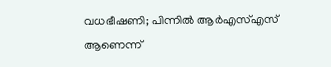വധഭീഷണി; പിന്നിൽ ആർഎസ്എസ് ആണെന്ന്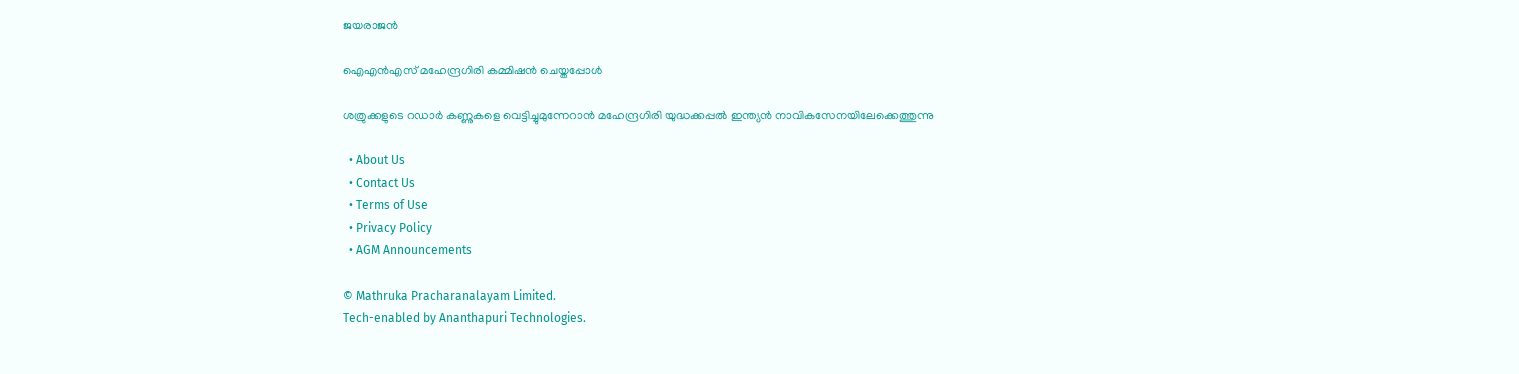ജയരാജൻ

ഐഎന്‍എസ് മഹേന്ദ്രഗിരി കമ്മിഷന്‍ ചെയ്തപ്പോള്‍

ശത്രുക്കളുടെ റഡാർ കണ്ണുകളെ വെട്ടിച്ചുമുന്നേറാൻ മഹേന്ദ്രഗിരി യുദ്ധക്കപ്പൽ ഇന്ത്യൻ നാവികസേനയിലേക്കെത്തുന്നു

  • About Us
  • Contact Us
  • Terms of Use
  • Privacy Policy
  • AGM Announcements

© Mathruka Pracharanalayam Limited.
Tech-enabled by Ananthapuri Technologies.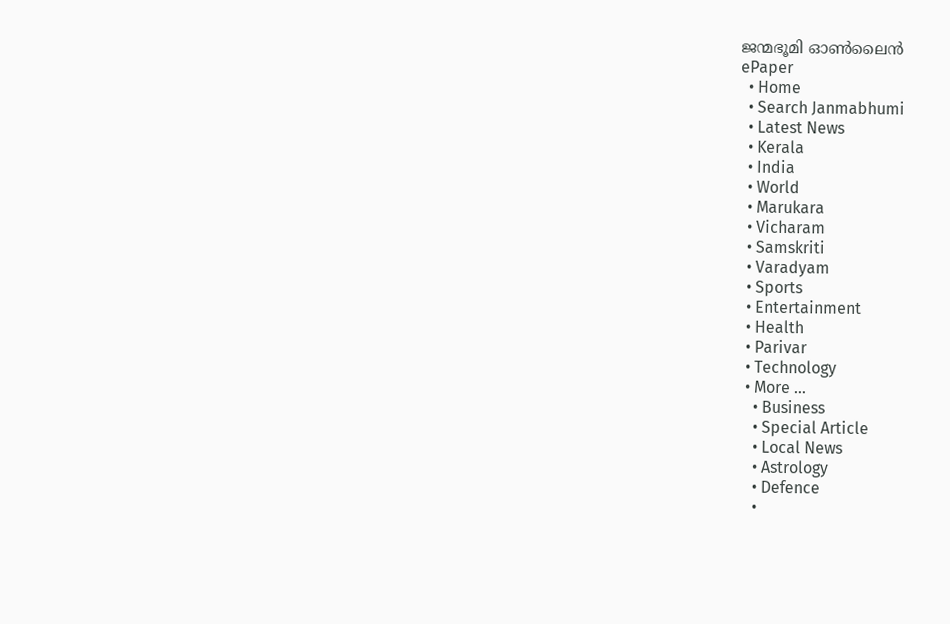ജന്മഭൂമി ഓണ്‍ലൈന്‍
ePaper
  • Home
  • Search Janmabhumi
  • Latest News
  • Kerala
  • India
  • World
  • Marukara
  • Vicharam
  • Samskriti
  • Varadyam
  • Sports
  • Entertainment
  • Health
  • Parivar
  • Technology
  • More …
    • Business
    • Special Article
    • Local News
    • Astrology
    • Defence
    •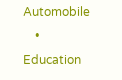Automobile
    • Education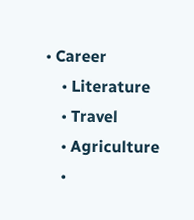• Career
    • Literature
    • Travel
    • Agriculture
    •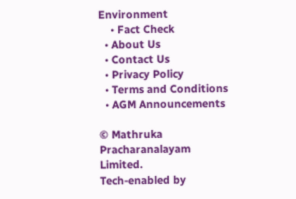Environment
    • Fact Check
  • About Us
  • Contact Us
  • Privacy Policy
  • Terms and Conditions
  • AGM Announcements

© Mathruka Pracharanalayam Limited.
Tech-enabled by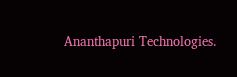Ananthapuri Technologies.